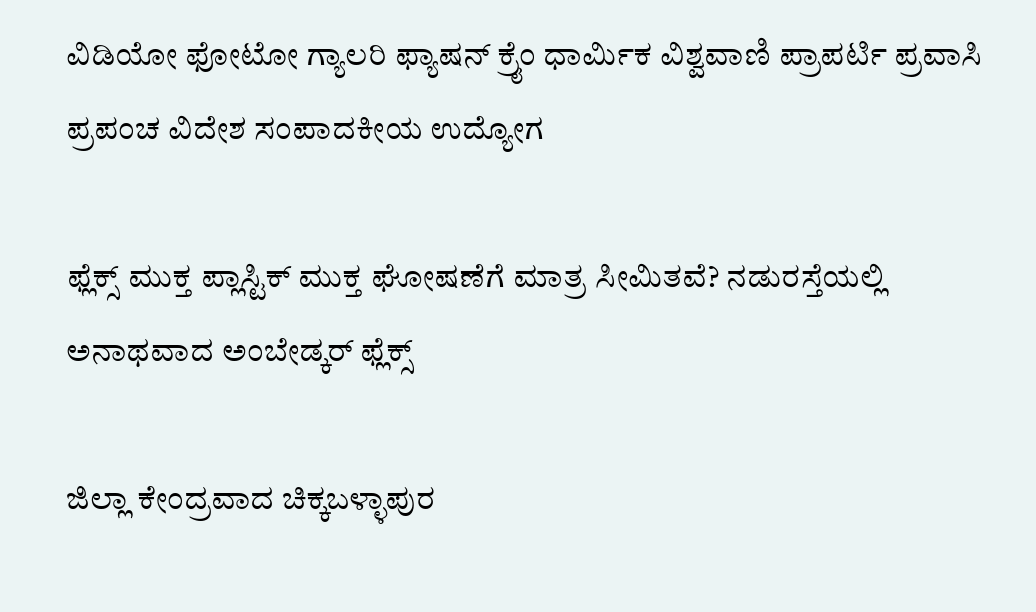ವಿಡಿಯೋ ಫೋಟೋ ಗ್ಯಾಲರಿ ಫ್ಯಾಷನ್ ಕ್ರೈಂ ಧಾರ್ಮಿಕ ವಿಶ್ವವಾಣಿ ಪ್ರಾಪರ್ಟಿ ಪ್ರವಾಸಿ ಪ್ರಪಂಚ ವಿದೇಶ ಸಂಪಾದಕೀಯ ಉದ್ಯೋಗ

ಫ್ಲೆಕ್ಸ್ ಮುಕ್ತ ಪ್ಲಾಸ್ಟಿಕ್ ಮುಕ್ತ ಘೋಷಣೆಗೆ ಮಾತ್ರ ಸೀಮಿತವೆ? ನಡುರಸ್ತೆಯಲ್ಲಿ ಅನಾಥವಾದ ಅಂಬೇಡ್ಕರ್ ಫ್ಲೆಕ್ಸ್

ಜಿಲ್ಲಾ ಕೇಂದ್ರವಾದ ಚಿಕ್ಕಬಳ್ಳಾಪುರ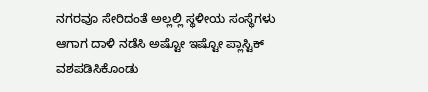ನಗರವೂ ಸೇರಿದಂತೆ ಅಲ್ಲಲ್ಲಿ ಸ್ಥಳೀಯ ಸಂಸ್ಥೆಗಳು ಆಗಾಗ ದಾಳಿ ನಡೆಸಿ ಅಷ್ಟೋ ಇಷ್ಟೋ ಪ್ಲಾಸ್ಟಿಕ್ ವಶಪಡಿಸಿಕೊಂಡು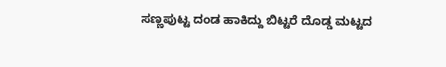ಸಣ್ಣಪುಟ್ಟ ದಂಡ ಹಾಕಿದ್ದು ಬಿಟ್ಟರೆ ದೊಡ್ಡ ಮಟ್ಟದ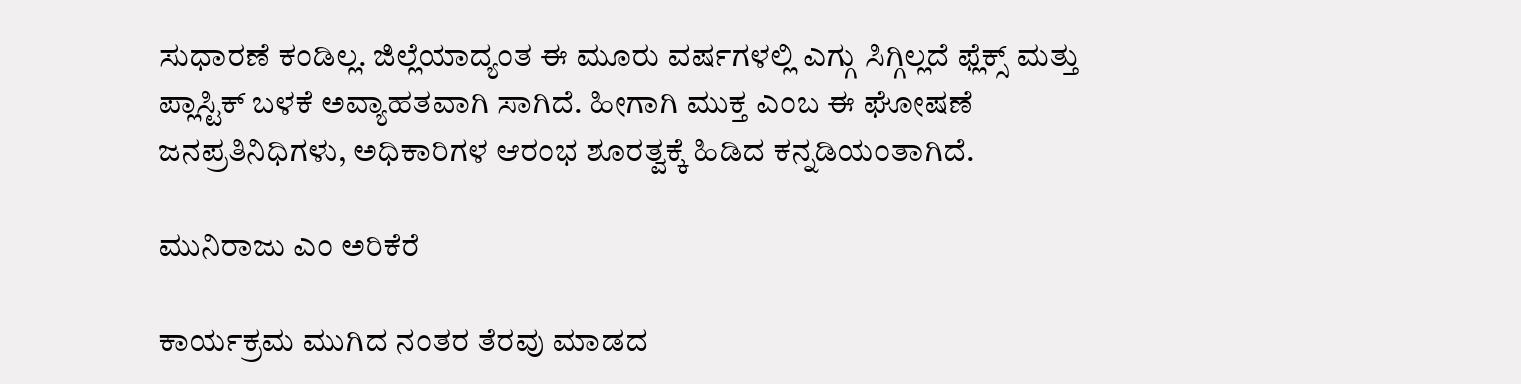ಸುಧಾರಣೆ ಕಂಡಿಲ್ಲ. ಜಿಲ್ಲೆಯಾದ್ಯಂತ ಈ ಮೂರು ವರ್ಷಗಳಲ್ಲಿ ಎಗ್ಗು ಸಿಗ್ಗಿಲ್ಲದೆ ಫ್ಲೆಕ್ಸ್ ಮತ್ತು ಪ್ಲಾಸ್ಟಿಕ್ ಬಳಕೆ ಅವ್ಯಾಹತವಾಗಿ ಸಾಗಿದೆ. ಹೀಗಾಗಿ ಮುಕ್ತ ಎಂಬ ಈ ಘೋಷಣೆ ಜನಪ್ರತಿನಿಧಿಗಳು, ಅಧಿಕಾರಿಗಳ ಆರಂಭ ಶೂರತ್ವಕ್ಕೆ ಹಿಡಿದ ಕನ್ನಡಿಯಂತಾಗಿದೆ.

ಮುನಿರಾಜು ಎಂ ಅರಿಕೆರೆ

ಕಾರ್ಯಕ್ರಮ ಮುಗಿದ ನಂತರ ತೆರವು ಮಾಡದ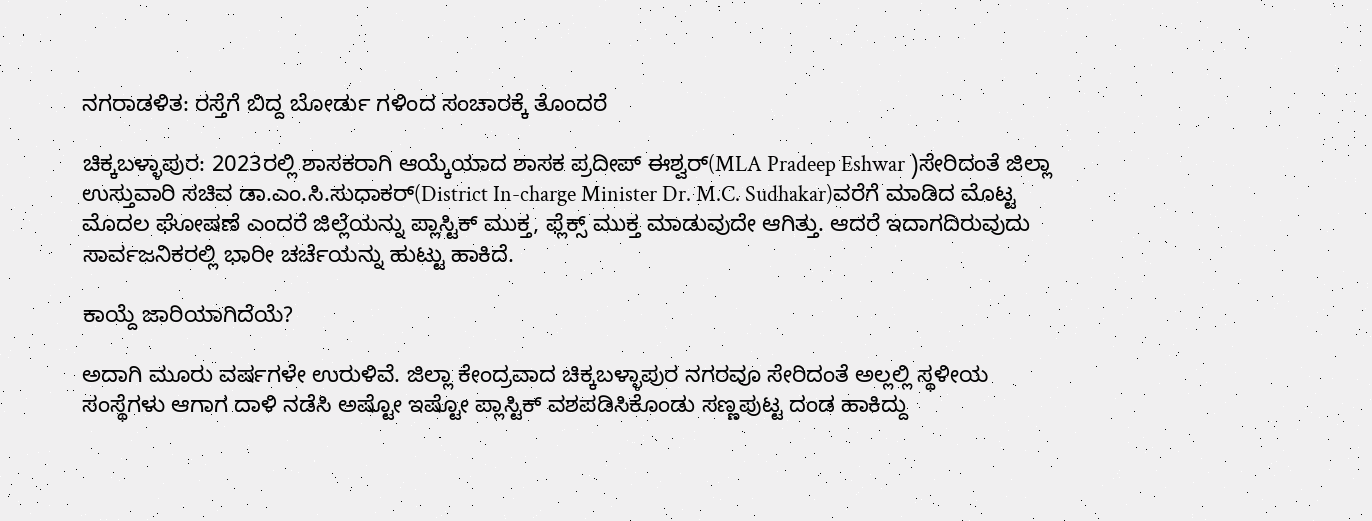ನಗರಾಡಳಿತ: ರಸ್ತೆಗೆ ಬಿದ್ದ ಬೋರ್ಡು ಗಳಿಂದ ಸಂಚಾರಕ್ಕೆ ತೊಂದರೆ

ಚಿಕ್ಕಬಳ್ಳಾಪುರ: 2023ರಲ್ಲಿ ಶಾಸಕರಾಗಿ ಆಯ್ಕೆಯಾದ ಶಾಸಕ ಪ್ರದೀಪ್ ಈಶ್ವರ್(MLA Pradeep Eshwar )ಸೇರಿದಂತೆ ಜಿಲ್ಲಾ ಉಸ್ತುವಾರಿ ಸಚಿವ ಡಾ.ಎಂ.ಸಿ.ಸುಧಾಕರ್‌(District In-charge Minister Dr. M.C. Sudhakar)ವರೆಗೆ ಮಾಡಿದ ಮೊಟ್ಟ ಮೊದಲ ಘೋಷಣೆ ಎಂದರೆ ಜಿಲ್ಲೆಯನ್ನು ಪ್ಲಾಸ್ಟಿಕ್ ಮುಕ್ತ, ಫ್ಲೆಕ್ಸ್ ಮುಕ್ತ ಮಾಡುವುದೇ ಆಗಿತ್ತು. ಆದರೆ ಇದಾಗದಿರುವುದು ಸಾರ್ವಜನಿಕರಲ್ಲಿ ಭಾರೀ ಚರ್ಚೆಯನ್ನು ಹುಟ್ಟು ಹಾಕಿದೆ.

ಕಾಯ್ದೆ ಜಾರಿಯಾಗಿದೆಯೆ?

ಅದಾಗಿ ಮೂರು ವರ್ಷಗಳೇ ಉರುಳಿವೆ. ಜಿಲ್ಲಾ ಕೇಂದ್ರವಾದ ಚಿಕ್ಕಬಳ್ಳಾಪುರ ನಗರವೂ ಸೇರಿದಂತೆ ಅಲ್ಲಲ್ಲಿ ಸ್ಥಳೀಯ ಸಂಸ್ಥೆಗಳು ಆಗಾಗ ದಾಳಿ ನಡೆಸಿ ಅಷ್ಟೋ ಇಷ್ಟೋ ಪ್ಲಾಸ್ಟಿಕ್ ವಶಪಡಿಸಿಕೊಂಡು ಸಣ್ಣಪುಟ್ಟ ದಂಡ ಹಾಕಿದ್ದು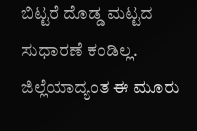ಬಿಟ್ಟರೆ ದೊಡ್ಡ ಮಟ್ಟದ ಸುಧಾರಣೆ ಕಂಡಿಲ್ಲ. ಜಿಲ್ಲೆಯಾದ್ಯಂತ ಈ ಮೂರು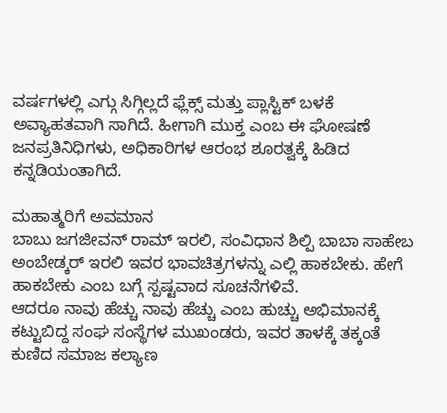ವರ್ಷಗಳಲ್ಲಿ ಎಗ್ಗು ಸಿಗ್ಗಿಲ್ಲದೆ ಫ್ಲೆಕ್ಸ್ ಮತ್ತು ಪ್ಲಾಸ್ಟಿಕ್ ಬಳಕೆ ಅವ್ಯಾಹತವಾಗಿ ಸಾಗಿದೆ. ಹೀಗಾಗಿ ಮುಕ್ತ ಎಂಬ ಈ ಘೋಷಣೆ ಜನಪ್ರತಿನಿಧಿಗಳು, ಅಧಿಕಾರಿಗಳ ಆರಂಭ ಶೂರತ್ವಕ್ಕೆ ಹಿಡಿದ ಕನ್ನಡಿಯಂತಾಗಿದೆ.

ಮಹಾತ್ಮರಿಗೆ ಅವಮಾನ
ಬಾಬು ಜಗಜೀವನ್ ರಾಮ್ ಇರಲಿ, ಸಂವಿಧಾನ ಶಿಲ್ಪಿ ಬಾಬಾ ಸಾಹೇಬ ಅಂಬೇಡ್ಕರ್ ಇರಲಿ ಇವರ ಭಾವಚಿತ್ರಗಳನ್ನು ಎಲ್ಲಿ ಹಾಕಬೇಕು. ಹೇಗೆ ಹಾಕಬೇಕು ಎಂಬ ಬಗ್ಗೆ ಸ್ಪಷ್ಟವಾದ ಸೂಚನೆಗಳಿವೆ.
ಆದರೂ ನಾವು ಹೆಚ್ಚು ನಾವು ಹೆಚ್ಚು ಎಂಬ ಹುಚ್ಚು ಅಭಿಮಾನಕ್ಕೆ ಕಟ್ಟುಬಿದ್ದ ಸಂಘ ಸಂಸ್ಥೆಗಳ ಮುಖಂಡರು, ಇವರ ತಾಳಕ್ಕೆ ತಕ್ಕಂತೆ ಕುಣಿದ ಸಮಾಜ ಕಲ್ಯಾಣ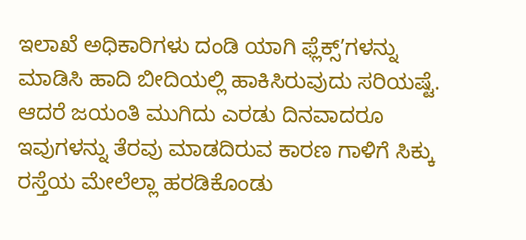ಇಲಾಖೆ ಅಧಿಕಾರಿಗಳು ದಂಡಿ ಯಾಗಿ ಫ್ಲೆಕ್ಸ್ʼಗಳನ್ನು ಮಾಡಿಸಿ ಹಾದಿ ಬೀದಿಯಲ್ಲಿ ಹಾಕಿಸಿರುವುದು ಸರಿಯಷ್ಟೆ. ಆದರೆ ಜಯಂತಿ ಮುಗಿದು ಎರಡು ದಿನವಾದರೂ ಇವುಗಳನ್ನು ತೆರವು ಮಾಡದಿರುವ ಕಾರಣ ಗಾಳಿಗೆ ಸಿಕ್ಕು ರಸ್ತೆಯ ಮೇಲೆಲ್ಲಾ ಹರಡಿಕೊಂಡು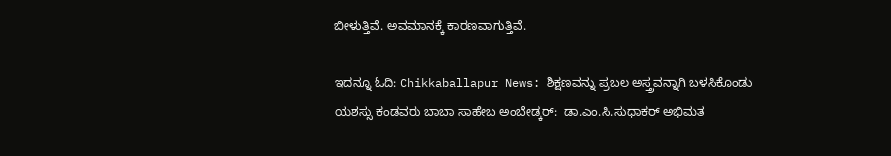ಬೀಳುತ್ತಿವೆ. ಅವಮಾನಕ್ಕೆ ಕಾರಣವಾಗುತ್ತಿವೆ.

ಇದನ್ನೂ ಓದಿ: Chikkaballapur News: ಶಿಕ್ಷಣವನ್ನು ಪ್ರಬಲ ಅಸ್ತ್ರವನ್ನಾಗಿ ಬಳಸಿಕೊಂಡು ಯಶಸ್ಸು ಕಂಡವರು ಬಾಬಾ ಸಾಹೇಬ ಅಂಬೇಡ್ಕರ್:  ಡಾ.ಎಂ.ಸಿ.ಸುಧಾಕರ್ ಅಭಿಮತ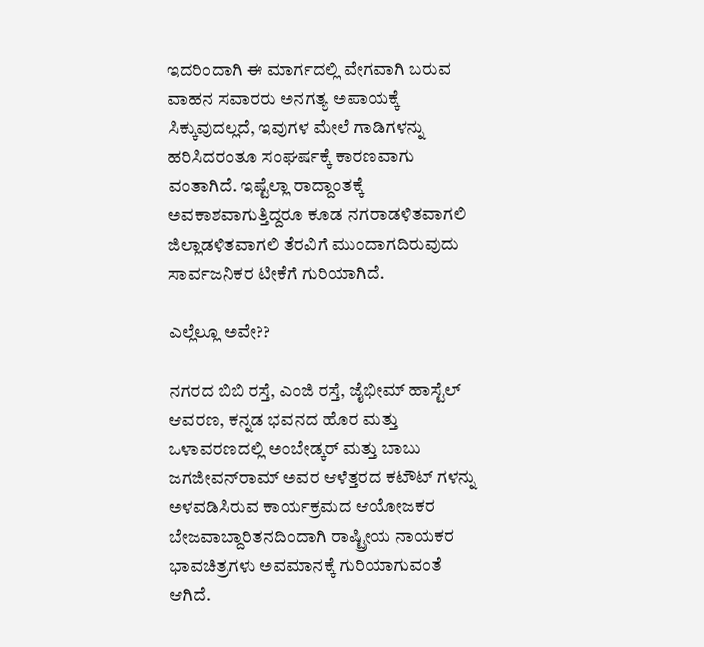ಇದರಿಂದಾಗಿ ಈ ಮಾರ್ಗದಲ್ಲಿ ವೇಗವಾಗಿ ಬರುವ ವಾಹನ ಸವಾರರು ಅನಗತ್ಯ ಅಪಾಯಕ್ಕೆ ಸಿಕ್ಕುವುದಲ್ಲದೆ, ಇವುಗಳ ಮೇಲೆ ಗಾಡಿಗಳನ್ನು ಹರಿಸಿದರಂತೂ ಸಂಘರ್ಷಕ್ಕೆ ಕಾರಣವಾಗು ವಂತಾಗಿದೆ. ಇಷ್ಟೆಲ್ಲಾ ರಾದ್ದಾಂತಕ್ಕೆ ಅವಕಾಶವಾಗುತ್ತಿದ್ದರೂ ಕೂಡ ನಗರಾಡಳಿತವಾಗಲಿ ಜಿಲ್ಲಾಡಳಿತವಾಗಲಿ ತೆರವಿಗೆ ಮುಂದಾಗದಿರುವುದು ಸಾರ್ವಜನಿಕರ ಟೀಕೆಗೆ ಗುರಿಯಾಗಿದೆ.

ಎಲ್ಲೆಲ್ಲೂ ಅವೇ??

ನಗರದ ಬಿಬಿ ರಸ್ತೆ, ಎಂಜಿ ರಸ್ತೆ, ಜೈಭೀಮ್ ಹಾಸ್ಟೆಲ್ ಆವರಣ, ಕನ್ನಡ ಭವನದ ಹೊರ ಮತ್ತು ಒಳಾವರಣದಲ್ಲಿ ಅಂಬೇಡ್ಕರ್ ಮತ್ತು ಬಾಬು ಜಗಜೀವನ್‌ರಾಮ್ ಅವರ ಆಳೆತ್ತರದ ಕಟೌಟ್‌ ಗಳನ್ನು ಅಳವಡಿಸಿರುವ ಕಾರ್ಯಕ್ರಮದ ಆಯೋಜಕರ ಬೇಜವಾಬ್ದಾರಿತನದಿಂದಾಗಿ ರಾಷ್ಟ್ರೀಯ ನಾಯಕರ ಭಾವಚಿತ್ರಗಳು ಅವಮಾನಕ್ಕೆ ಗುರಿಯಾಗುವಂತೆ ಆಗಿದೆ.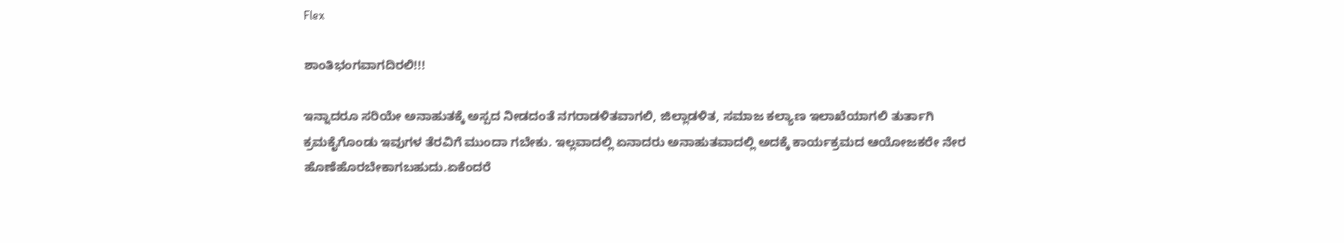Flex

ಶಾಂತಿಭಂಗವಾಗದಿರಲಿ!!!

ಇನ್ನಾದರೂ ಸರಿಯೇ ಅನಾಹುತಕ್ಕೆ ಅಸ್ಪದ ನೀಡದಂತೆ ನಗರಾಡಳಿತವಾಗಲಿ, ಜಿಲ್ಲಾಡಳಿತ, ಸಮಾಜ ಕಲ್ಯಾಣ ಇಲಾಖೆಯಾಗಲಿ ತುರ್ತಾಗಿ ಕ್ರಮಕೈಗೊಂಡು ಇವುಗಳ ತೆರವಿಗೆ ಮುಂದಾ ಗಬೇಕು. ಇಲ್ಲವಾದಲ್ಲಿ ಏನಾದರು ಅನಾಹುತವಾದಲ್ಲಿ ಅದಕ್ಕೆ ಕಾರ್ಯಕ್ರಮದ ಆಯೋಜಕರೇ ನೇರ ಹೊಣೆಹೊರಬೇಕಾಗಬಹುದು.ಏಕೆಂದರೆ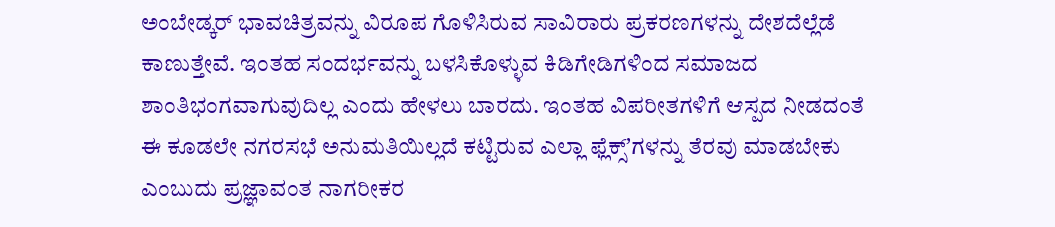ಅಂಬೇಡ್ಕರ್ ಭಾವಚಿತ್ರವನ್ನು ವಿರೂಪ ಗೊಳಿಸಿರುವ ಸಾವಿರಾರು ಪ್ರಕರಣಗಳನ್ನು ದೇಶದೆಲ್ಲೆಡೆ ಕಾಣುತ್ತೇವೆ. ಇಂತಹ ಸಂದರ್ಭವನ್ನು ಬಳಸಿಕೊಳ್ಳುವ ಕಿಡಿಗೇಡಿಗಳಿಂದ ಸಮಾಜದ ಶಾಂತಿಭಂಗವಾಗುವುದಿಲ್ಲ ಎಂದು ಹೇಳಲು ಬಾರದು. ಇಂತಹ ವಿಪರೀತಗಳಿಗೆ ಆಸ್ಪದ ನೀಡದಂತೆ ಈ ಕೂಡಲೇ ನಗರಸಭೆ ಅನುಮತಿಯಿಲ್ಲದೆ ಕಟ್ಟಿರುವ ಎಲ್ಲಾ ಫ್ಲೆಕ್ಸ್‌ʼಗಳನ್ನು ತೆರವು ಮಾಡಬೇಕು ಎಂಬುದು ಪ್ರಜ್ಞಾವಂತ ನಾಗರೀಕರ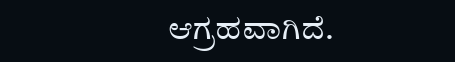ಆಗ್ರಹವಾಗಿದೆ.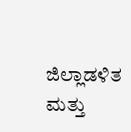ಜಿಲ್ಲಾಡಳಿತ ಮತ್ತು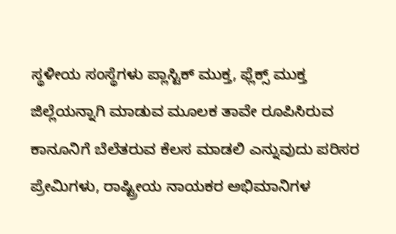ಸ್ಥಳೀಯ ಸಂಸ್ಥೆಗಳು ಪ್ಲಾಸ್ಟಿಕ್ ಮುಕ್ತ, ಫ್ಲೆಕ್ಸ್ ಮುಕ್ತ ಜಿಲ್ಲೆಯನ್ನಾಗಿ ಮಾಡುವ ಮೂಲಕ ತಾವೇ ರೂಪಿಸಿರುವ ಕಾನೂನಿಗೆ ಬೆಲೆತರುವ ಕೆಲಸ ಮಾಡಲಿ ಎನ್ನುವುದು ಪರಿಸರ ಪ್ರೇಮಿಗಳು, ರಾಷ್ಟ್ರೀಯ ನಾಯಕರ ಅಭಿಮಾನಿಗಳ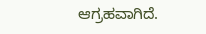ಆಗ್ರಹವಾಗಿದೆ.